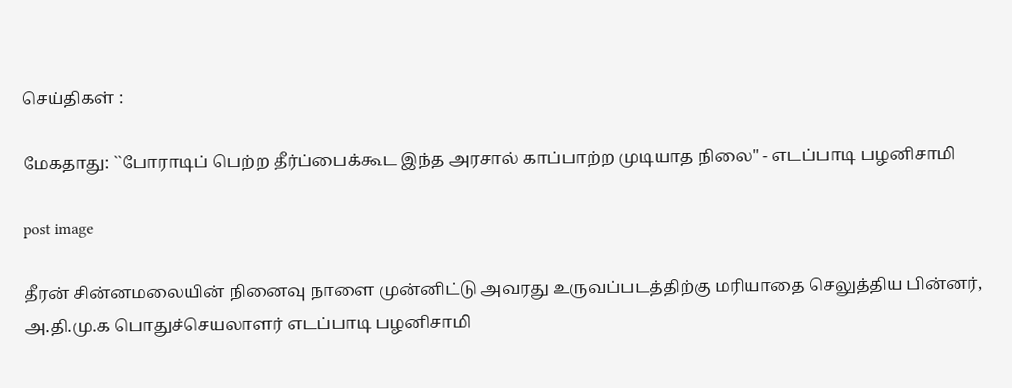செய்திகள் :

மேகதாது: ``போராடிப் பெற்ற தீர்ப்பைக்கூட இந்த அரசால் காப்பாற்ற முடியாத நிலை" - எடப்பாடி பழனிசாமி

post image

தீரன் சின்னமலையின் நினைவு நாளை முன்னிட்டு அவரது உருவப்படத்திற்கு மரியாதை செலுத்திய பின்னர், அ.தி.மு.க பொதுச்செயலாளர் எடப்பாடி பழனிசாமி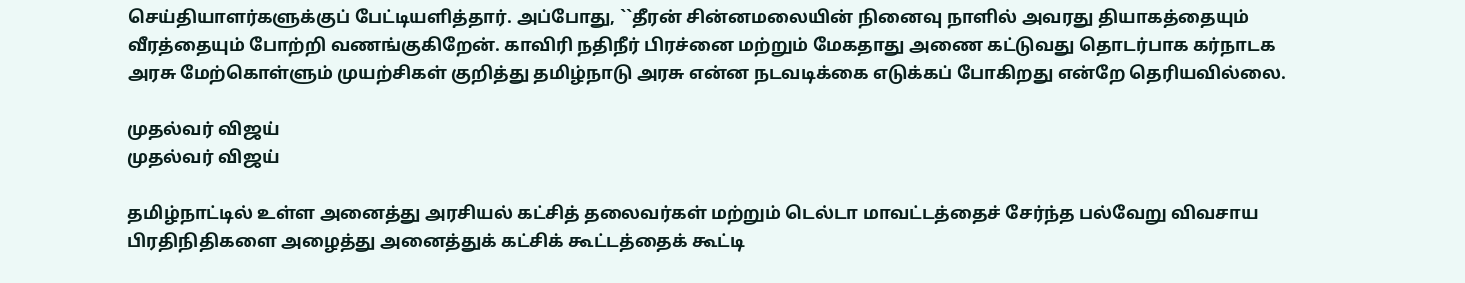செய்தியாளர்களுக்குப் பேட்டியளித்தார். அப்போது, ``தீரன் சின்னமலையின் நினைவு நாளில் அவரது தியாகத்தையும் வீரத்தையும் போற்றி வணங்குகிறேன். காவிரி நதிநீர் பிரச்னை மற்றும் மேகதாது அணை கட்டுவது தொடர்பாக கர்நாடக அரசு மேற்கொள்ளும் முயற்சிகள் குறித்து தமிழ்நாடு அரசு என்ன நடவடிக்கை எடுக்கப் போகிறது என்றே தெரியவில்லை.

முதல்வர் விஜய்
முதல்வர் விஜய்

தமிழ்நாட்டில் உள்ள அனைத்து அரசியல் கட்சித் தலைவர்கள் மற்றும் டெல்டா மாவட்டத்தைச் சேர்ந்த பல்வேறு விவசாய பிரதிநிதிகளை அழைத்து அனைத்துக் கட்சிக் கூட்டத்தைக் கூட்டி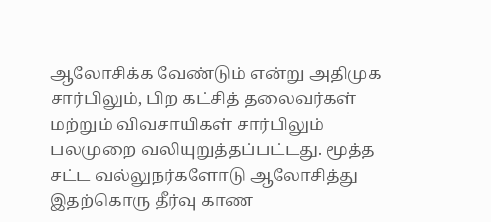ஆலோசிக்க வேண்டும் என்று அதிமுக சார்பிலும், பிற கட்சித் தலைவர்கள் மற்றும் விவசாயிகள் சார்பிலும் பலமுறை வலியுறுத்தப்பட்டது. மூத்த சட்ட வல்லுநர்களோடு ஆலோசித்து இதற்கொரு தீர்வு காண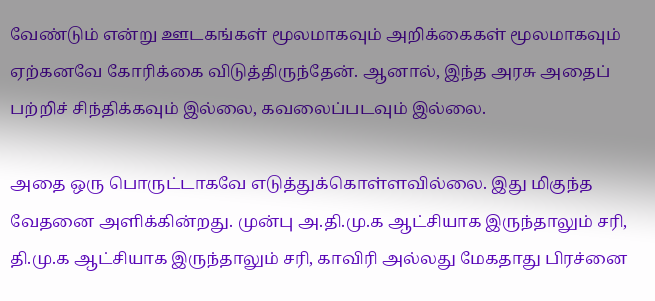வேண்டும் என்று ஊடகங்கள் மூலமாகவும் அறிக்கைகள் மூலமாகவும் ஏற்கனவே கோரிக்கை விடுத்திருந்தேன். ஆனால், இந்த அரசு அதைப் பற்றிச் சிந்திக்கவும் இல்லை, கவலைப்படவும் இல்லை.

அதை ஒரு பொருட்டாகவே எடுத்துக்கொள்ளவில்லை. இது மிகுந்த வேதனை அளிக்கின்றது. முன்பு அ.தி.மு.க ஆட்சியாக இருந்தாலும் சரி, தி.மு.க ஆட்சியாக இருந்தாலும் சரி, காவிரி அல்லது மேகதாது பிரச்னை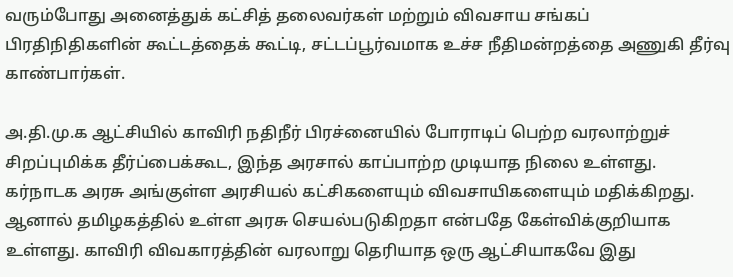வரும்போது அனைத்துக் கட்சித் தலைவர்கள் மற்றும் விவசாய சங்கப் பிரதிநிதிகளின் கூட்டத்தைக் கூட்டி, சட்டப்பூர்வமாக உச்ச நீதிமன்றத்தை அணுகி தீர்வு காண்பார்கள்.

அ.தி.மு.க ஆட்சியில் காவிரி நதிநீர் பிரச்னையில் போராடிப் பெற்ற வரலாற்றுச் சிறப்புமிக்க தீர்ப்பைக்கூட, இந்த அரசால் காப்பாற்ற முடியாத நிலை உள்ளது. கர்நாடக அரசு அங்குள்ள அரசியல் கட்சிகளையும் விவசாயிகளையும் மதிக்கிறது. ஆனால் தமிழகத்தில் உள்ள அரசு செயல்படுகிறதா என்பதே கேள்விக்குறியாக உள்ளது. காவிரி விவகாரத்தின் வரலாறு தெரியாத ஒரு ஆட்சியாகவே இது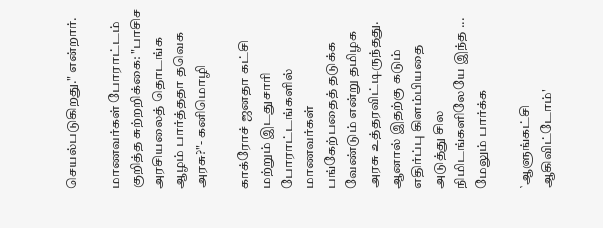செயல்படுகிறது." என்றார்.

மாணவர்கள் போராட்டம் குறித்த சுற்றறிக்கை: "பாசிச அரசியலைத் தொடங்க ஆழம் பார்த்ததா தவெக அரசு?"- கனிமொழி

காக்ரோச் ஜனதா கட்சி மற்றும் இடதுசாரி போராட்டங்களில் மாணவர்கள் பங்கேற்பதைத் தடுக்க வேண்டும் என்று தமிழக அரசு உத்தரவிட்டிருந்தது. ஆனால் இதற்கு கடும் எதிர்ப்பு கிளம்பியதை அடுத்து சில நிமிடங்களிலேயே இந்த ... மேலும் பார்க்க

`ஆளுங்கட்சி ஆகிவிட்டோம்'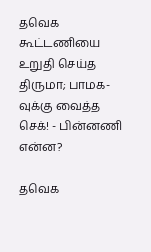தவெக கூட்டணியை உறுதி செய்த திருமா; பாமக-வுக்கு வைத்த செக்! - பின்னணி என்ன?

தவெக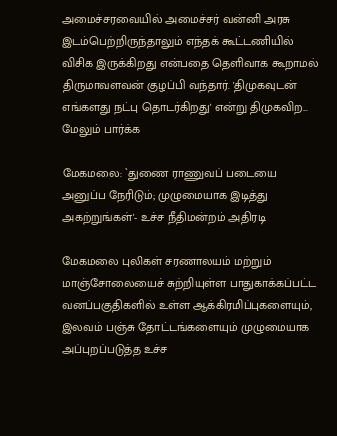அமைச்சரவையில் அமைச்சர் வன்னி அரசு இடம்பெற்றிருந்தாலும் எந்தக் கூட்டணியில் விசிக இருக்கிறது என்பதை தெளிவாக கூறாமல் திருமாவளவன் குழப்பி வந்தார். 'திமுகவுடன் எங்களது நட்பு தொடர்கிறது' என்று திமுகவிற... மேலும் பார்க்க

மேகமலை: `துணை ராணுவப் படையை அனுப்ப நேரிடும்; முழுமையாக இடித்து அகற்றுங்கள்'- உச்ச நீதிமன்றம் அதிரடி

மேகமலை புலிகள் சரணாலயம் மற்றும் மாஞ்சோலையைச் சுற்றியுள்ள பாதுகாக்கப்பட்ட வனப்பகுதிகளில் உள்ள ஆக்கிரமிப்புகளையும், இலவம் பஞ்சு தோட்டங்களையும் முழுமையாக அப்புறப்படுத்த உச்ச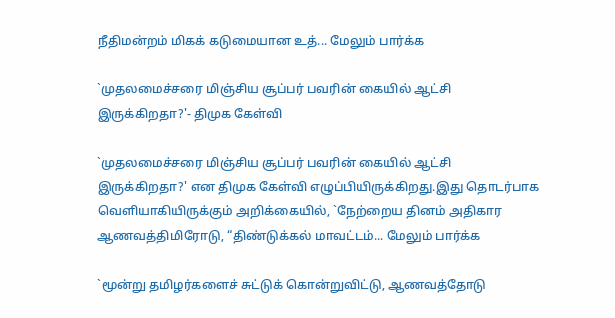நீதிமன்றம் மிகக் கடுமையான உத்... மேலும் பார்க்க

`முதலமைச்சரை மிஞ்சிய சூப்பர் பவரின் கையில் ஆட்சி இருக்கிறதா?'- திமுக கேள்வி

`முதலமைச்சரை மிஞ்சிய சூப்பர் பவரின் கையில் ஆட்சி இருக்கிறதா?' என திமுக கேள்வி எழுப்பியிருக்கிறது.இது தொடர்பாக வெளியாகியிருக்கும் அறிக்கையில், `நேற்றைய தினம் அதிகார ஆணவத்திமிரோடு, “திண்டுக்கல் மாவட்டம்... மேலும் பார்க்க

`மூன்று தமிழர்களைச் சுட்டுக் கொன்றுவிட்டு, ஆணவத்தோடு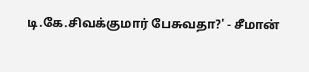டி.கே.சிவக்குமார் பேசுவதா?' - சீமான்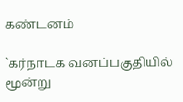கண்டனம்

`கர்நாடக வனப்பகுதியில் மூன்று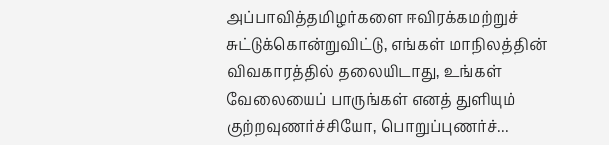அப்பாவித்தமிழர்களை ஈவிரக்கமற்றுச் சுட்டுக்கொன்றுவிட்டு, எங்கள் மாநிலத்தின் விவகாரத்தில் தலையிடாது, உங்கள் வேலையைப் பாருங்கள் எனத் துளியும் குற்றவுணர்ச்சியோ, பொறுப்புணர்ச்...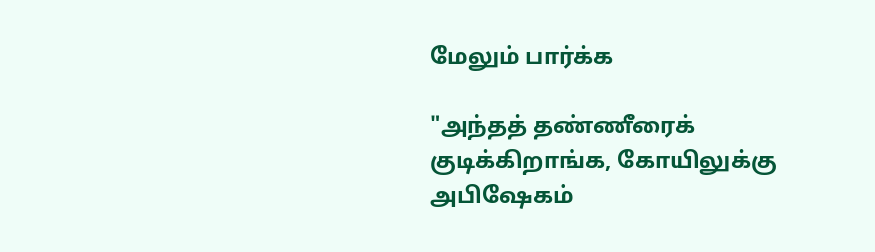மேலும் பார்க்க

"அந்தத் தண்ணீரைக் குடிக்கிறாங்க, கோயிலுக்கு அபிஷேகம்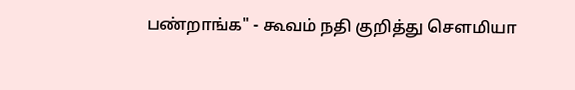பண்றாங்க" - கூவம் நதி குறித்து சௌமியா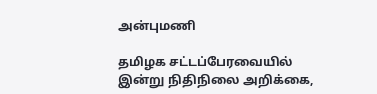அன்புமணி

தமிழக சட்டப்பேரவையில் இன்று நிதிநிலை அறிக்கை,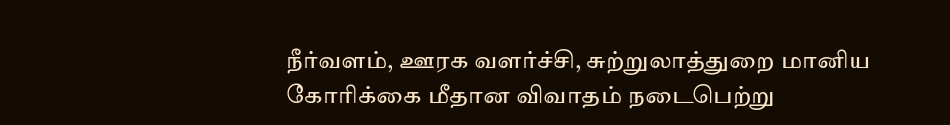நீர்வளம், ஊரக வளர்ச்சி, சுற்றுலாத்துறை மானிய கோரிக்கை மீதான விவாதம் நடைபெற்று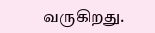வருகிறது.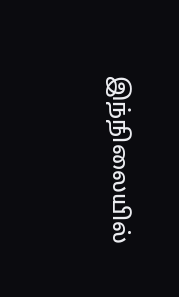இந்நிலையில்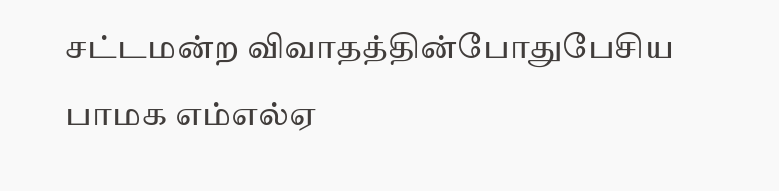சட்டமன்ற விவாதத்தின்போதுபேசிய பாமக எம்எல்ஏ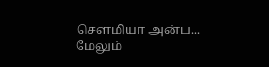சௌமியா அன்ப... மேலும்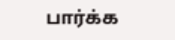பார்க்க